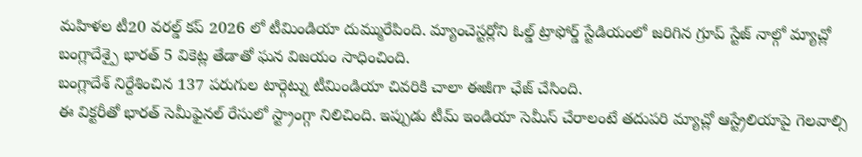మహిళల టీ20 వరల్డ్ కప్ 2026 లో టీమిండియా దుమ్మురేపింది. మ్యాంచెస్టర్లోని ఓల్డ్ ట్రాఫోర్డ్ స్టేడియంలో జరిగిన గ్రూప్ స్టేజ్ నాల్గో మ్యాచ్లో బంగ్లాదేశ్పై భారత్ 5 వికెట్ల తేడాతో ఘన విజయం సాధించింది.
బంగ్లాదేశ్ నిర్దేశించిన 137 పరుగుల టార్గెట్ను టీమిండియా చివరికి చాలా ఈజీగా ఛేజ్ చేసింది.
ఈ విక్టరీతో భారత్ సెమీఫైనల్ రేసులో స్ట్రాంగ్గా నిలిచింది. ఇప్పుడు టీమ్ ఇండియా సెమీస్ చేరాలంటే తదుపరి మ్యాచ్లో ఆస్ట్రేలియాపై గెలవాల్సి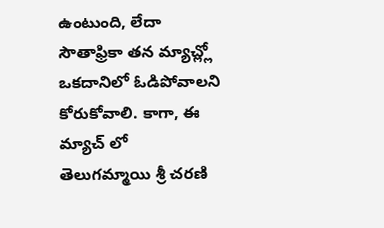ఉంటుంది, లేదా సౌతాఫ్రికా తన మ్యాచ్ల్లో ఒకదానిలో ఓడిపోవాలని కోరుకోవాలి. కాగా, ఈ మ్యాచ్ లో తెలుగమ్మాయి శ్రీ చరణి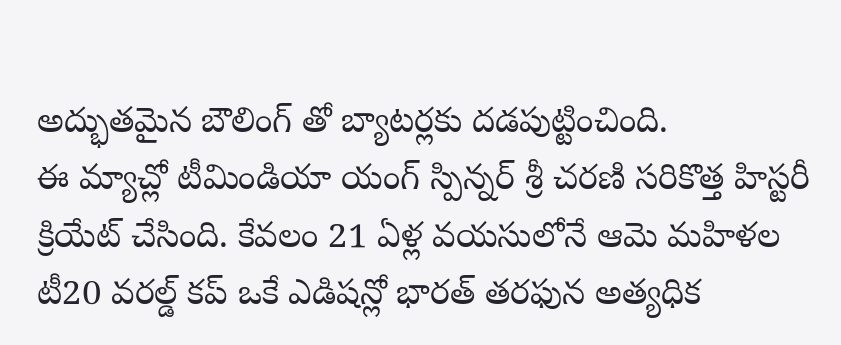అద్భుతమైన బౌలింగ్ తో బ్యాటర్లకు దడపుట్టించింది.
ఈ మ్యాచ్లో టీమిండియా యంగ్ స్పిన్నర్ శ్రీ చరణి సరికొత్త హిస్టరీ క్రియేట్ చేసింది. కేవలం 21 ఏళ్ల వయసులోనే ఆమె మహిళల టీ20 వరల్డ్ కప్ ఒకే ఎడిషన్లో భారత్ తరఫున అత్యధిక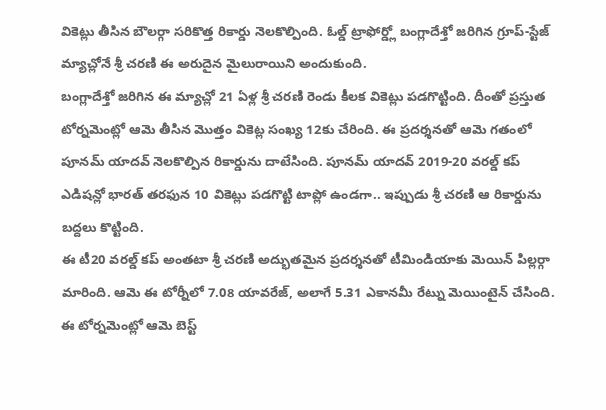వికెట్లు తీసిన బౌలర్గా సరికొత్త రికార్డు నెలకొల్పింది. ఓల్డ్ ట్రాఫోర్డ్లో బంగ్లాదేశ్తో జరిగిన గ్రూప్-స్టేజ్ మ్యాచ్లోనే శ్రీ చరణి ఈ అరుదైన మైలురాయిని అందుకుంది.
బంగ్లాదేశ్తో జరిగిన ఈ మ్యాచ్లో 21 ఏళ్ల శ్రీ చరణి రెండు కీలక వికెట్లు పడగొట్టింది. దీంతో ప్రస్తుత టోర్నమెంట్లో ఆమె తీసిన మొత్తం వికెట్ల సంఖ్య 12కు చేరింది. ఈ ప్రదర్శనతో ఆమె గతంలో పూనమ్ యాదవ్ నెలకొల్పిన రికార్డును దాటేసింది. పూనమ్ యాదవ్ 2019-20 వరల్డ్ కప్ ఎడిషన్లో భారత్ తరఫున 10 వికెట్లు పడగొట్టి టాప్లో ఉండగా.. ఇప్పుడు శ్రీ చరణి ఆ రికార్డును బద్దలు కొట్టింది.
ఈ టీ20 వరల్డ్ కప్ అంతటా శ్రీ చరణి అద్భుతమైన ప్రదర్శనతో టీమిండియాకు మెయిన్ పిల్లర్గా మారింది. ఆమె ఈ టోర్నీలో 7.08 యావరేజ్, అలాగే 5.31 ఎకానమీ రేట్ను మెయింటైన్ చేసింది. ఈ టోర్నమెంట్లో ఆమె బెస్ట్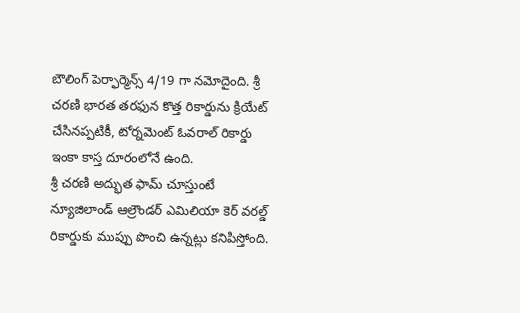బౌలింగ్ పెర్ఫార్మెన్స్ 4/19 గా నమోదైంది. శ్రీ చరణి భారత తరఫున కొత్త రికార్డును క్రియేట్ చేసినప్పటికీ, టోర్నమెంట్ ఓవరాల్ రికార్డు ఇంకా కాస్త దూరంలోనే ఉంది.
శ్రీ చరణి అద్భుత ఫామ్ చూస్తుంటే న్యూజిలాండ్ ఆల్రౌండర్ ఎమిలియా కెర్ వరల్డ్ రికార్డుకు ముప్పు పొంచి ఉన్నట్లు కనిపిస్తోంది.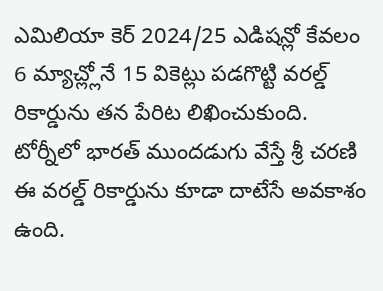ఎమిలియా కెర్ 2024/25 ఎడిషన్లో కేవలం 6 మ్యాచ్ల్లోనే 15 వికెట్లు పడగొట్టి వరల్డ్ రికార్డును తన పేరిట లిఖించుకుంది. టోర్నీలో భారత్ ముందడుగు వేస్తే శ్రీ చరణి ఈ వరల్డ్ రికార్డును కూడా దాటేసే అవకాశం ఉంది.